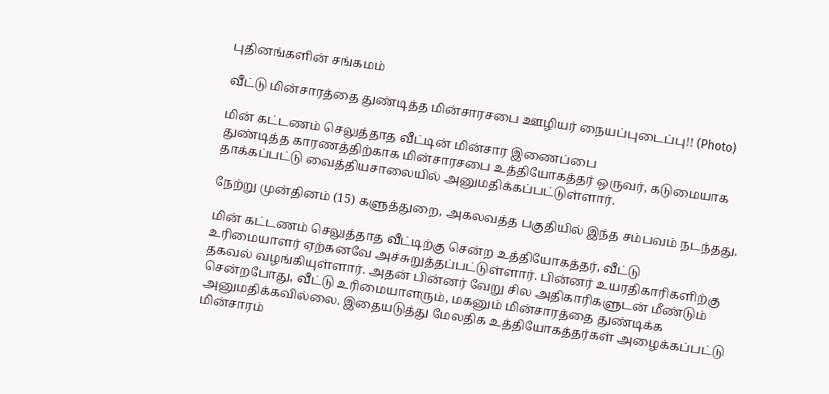புதினங்களின் சங்கமம்

வீட்டு மின்சாரத்தை துண்டித்த மின்சாரசபை ஊழியர் நையப்புடைப்பு!! (Photo)

மின் கட்டணம் செலுத்தாத வீட்டின் மின்சார இணைப்பை
துண்டித்த காரணத்திற்காக மின்சாரசபை உத்தியோகத்தர் ஒருவர், கடுமையாக
தாக்கப்பட்டு வைத்தியசாலையில் அனுமதிக்கப்பட்டுள்ளார்.

நேற்று முன்தினம் (15) களுத்துறை, அகலவத்த பகுதியில் இந்த சம்பவம் நடந்தது.

மின் கட்டணம் செலுத்தாத வீட்டிற்கு சென்ற உத்தியோகத்தர், வீட்டு
உரிமையாளர் ஏற்கனவே அச்சுறுத்தப்பட்டுள்ளார். பின்னர் உயரதிகாரிகளிற்கு
தகவல் வழங்கியுள்ளார். அதன் பின்னர் வேறு சில அதிகாரிகளுடன் மீண்டும்
சென்றபோது, வீட்டு உரிமையாளரும், மகனும் மின்சாரத்தை துண்டிக்க
அனுமதிக்கவில்லை. இதையடுத்து மேலதிக உத்தியோகத்தர்கள் அழைக்கப்பட்டு
மின்சாரம்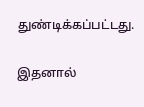துண்டிக்கப்பட்டது.

இதனால்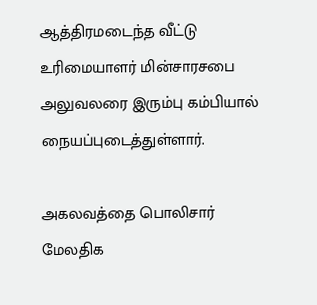ஆத்திரமடைந்த வீட்டு உரிமையாளர் மின்சாரசபை அலுவலரை இரும்பு கம்பியால் நையப்புடைத்துள்ளார்.

அகலவத்தை பொலிசார் மேலதிக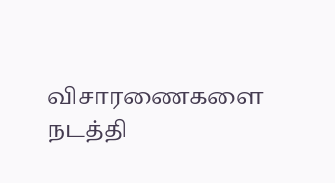விசாரணைகளை நடத்தி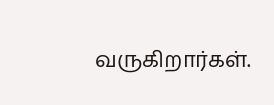வருகிறார்கள்.